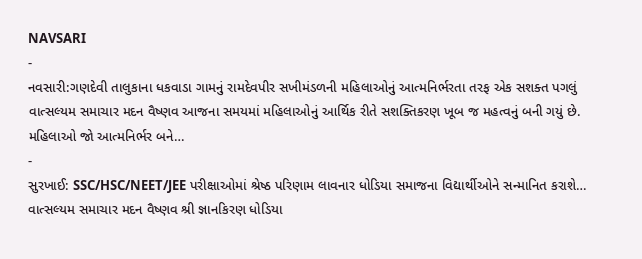NAVSARI
-
નવસારી:ગણદેવી તાલુકાના ધકવાડા ગામનું રામદેવપીર સખીમંડળની મહિલાઓનું આત્મનિર્ભરતા તરફ એક સશક્ત પગલું
વાત્સલ્યમ સમાચાર મદન વૈષ્ણવ આજના સમયમાં મહિલાઓનું આર્થિક રીતે સશક્તિકરણ ખૂબ જ મહત્વનું બની ગયું છે. મહિલાઓ જો આત્મનિર્ભર બને…
-
સુરખાઈ: SSC/HSC/NEET/JEE પરીક્ષાઓમાં શ્રેષ્ઠ પરિણામ લાવનાર ધોડિયા સમાજના વિદ્યાર્થીઓને સન્માનિત કરાશે…
વાત્સલ્યમ સમાચાર મદન વૈષ્ણવ શ્રી જ્ઞાનકિરણ ધોડિયા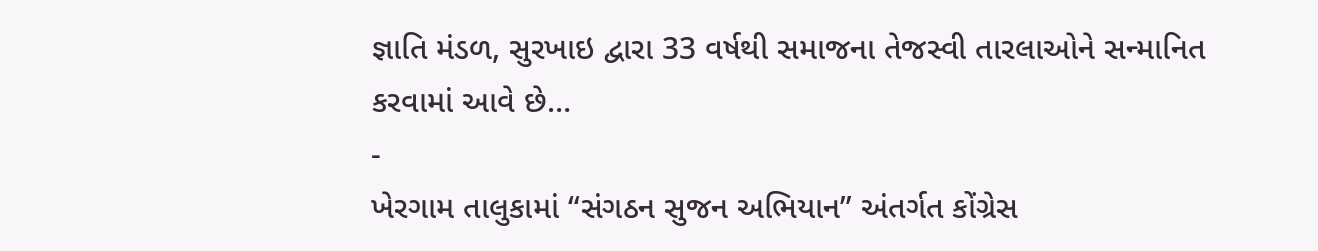જ્ઞાતિ મંડળ, સુરખાઇ દ્વારા 33 વર્ષથી સમાજના તેજસ્વી તારલાઓને સન્માનિત કરવામાં આવે છે…
-
ખેરગામ તાલુકામાં “સંગઠન સુજન અભિયાન” અંતર્ગત કોંગ્રેસ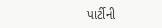પાર્ટીની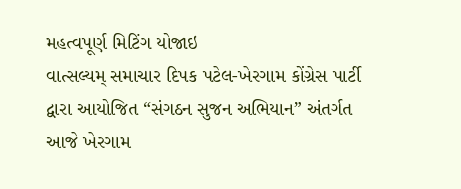મહત્વપૂર્ણ મિટિંગ યોજાઇ
વાત્સલ્યમ્ સમાચાર દિપક પટેલ-ખેરગામ કોંગ્રેસ પાર્ટી દ્વારા આયોજિત “સંગઠન સુજન અભિયાન” અંતર્ગત આજે ખેરગામ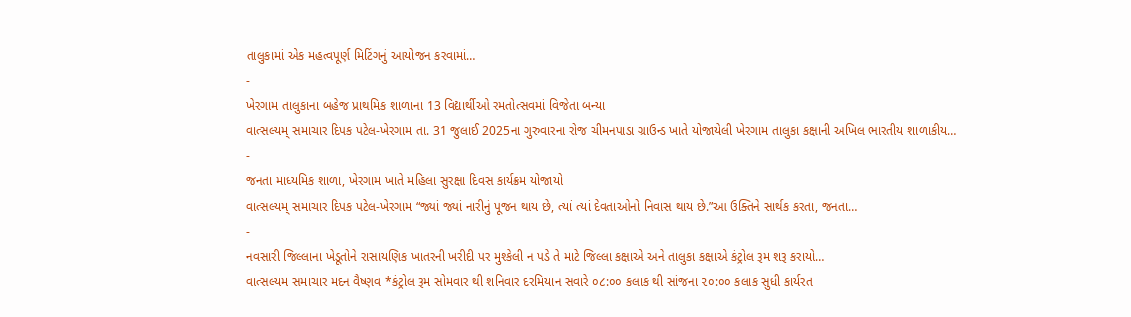તાલુકામાં એક મહત્વપૂર્ણ મિટિંગનું આયોજન કરવામાં…
-
ખેરગામ તાલુકાના બહેજ પ્રાથમિક શાળાના 13 વિદ્યાર્થીઓ રમતોત્સવમાં વિજેતા બન્યા
વાત્સલ્યમ્ સમાચાર દિપક પટેલ-ખેરગામ તા. 31 જુલાઈ 2025ના ગુરુવારના રોજ ચીમનપાડા ગ્રાઉન્ડ ખાતે યોજાયેલી ખેરગામ તાલુકા કક્ષાની અખિલ ભારતીય શાળાકીય…
-
જનતા માધ્યમિક શાળા, ખેરગામ ખાતે મહિલા સુરક્ષા દિવસ કાર્યક્રમ યોજાયો
વાત્સલ્યમ્ સમાચાર દિપક પટેલ-ખેરગામ “જ્યાં જ્યાં નારીનું પૂજન થાય છે, ત્યાં ત્યાં દેવતાઓનો નિવાસ થાય છે.”આ ઉક્તિને સાર્થક કરતા, જનતા…
-
નવસારી જિલ્લાના ખેડૂતોને રાસાયણિક ખાતરની ખરીદી પર મુશ્કેલી ન પડે તે માટે જિલ્લા કક્ષાએ અને તાલુકા કક્ષાએ કંટ્રોલ રૂમ શરૂ કરાયો…
વાત્સલ્યમ સમાચાર મદન વૈષ્ણવ *કંટ્રોલ રૂમ સોમવાર થી શનિવાર દરમિયાન સવારે ૦૮:૦૦ કલાક થી સાંજના ૨૦:૦૦ કલાક સુધી કાર્યરત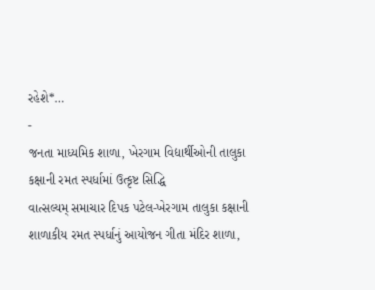રહેશે*…
-
જનતા માધ્યમિક શાળા, ખેરગામ વિદ્યાર્થીઓની તાલુકા કક્ષાની રમત સ્પર્ધામાં ઉત્કૃષ્ટ સિદ્ધિ
વાત્સલ્યમ્ સમાચાર દિપક પટેલ-ખેરગામ તાલુકા કક્ષાની શાળાકીય રમત સ્પર્ધાનું આયોજન ગીતા મંદિર શાળા,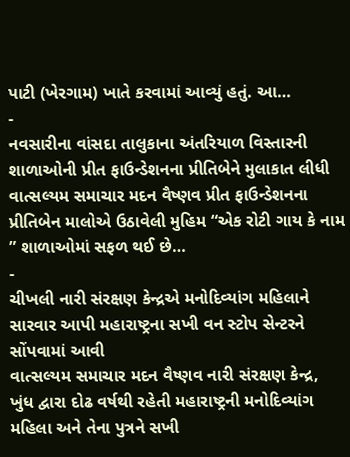પાટી (ખેરગામ) ખાતે કરવામાં આવ્યું હતું. આ…
-
નવસારીના વાંસદા તાલુકાના અંતરિયાળ વિસ્તારની શાળાઓની પ્રીત ફાઉન્ડેશનના પ્રીતિબેને મુલાકાત લીધી
વાત્સલ્યમ સમાચાર મદન વૈષ્ણવ પ્રીત ફાઉન્ડેશનના પ્રીતિબેન માલોએ ઉઠાવેલી મુહિમ “એક રોટી ગાય કે નામ ” શાળાઓમાં સફળ થઈ છે…
-
ચીખલી નારી સંરક્ષણ કેન્દ્રએ મનોદિવ્યાંગ મહિલાને સારવાર આપી મહારાષ્ટ્રના સખી વન સ્ટોપ સેન્ટરને સોંપવામાં આવી
વાત્સલ્યમ સમાચાર મદન વૈષ્ણવ નારી સંરક્ષણ કેન્દ્ર, ખુંધ દ્વારા દોઢ વર્ષથી રહેતી મહારાષ્ટ્રની મનોદિવ્યાંગ મહિલા અને તેના પુત્રને સખી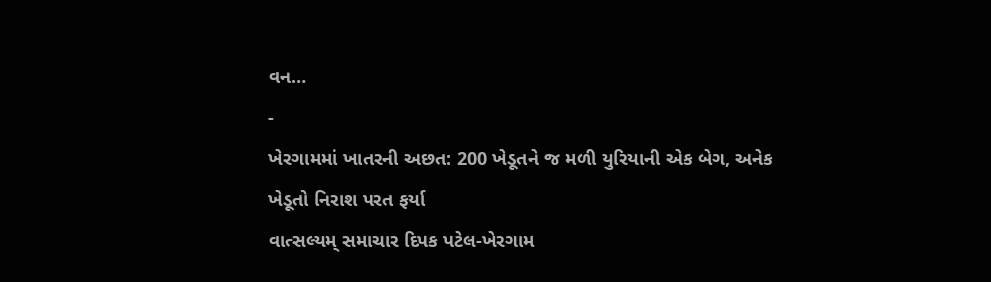વન…
-
ખેરગામમાં ખાતરની અછત: 200 ખેડૂતને જ મળી યુરિયાની એક બેગ, અનેક ખેડૂતો નિરાશ પરત ફર્યા
વાત્સલ્યમ્ સમાચાર દિપક પટેલ-ખેરગામ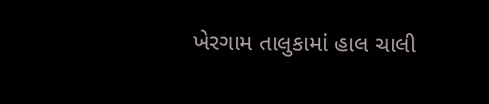ખેરગામ તાલુકામાં હાલ ચાલી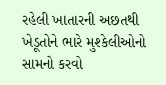રહેલી ખાતારની અછતથી ખેડૂતોને ભારે મુશ્કેલીઓનો સામનો કરવો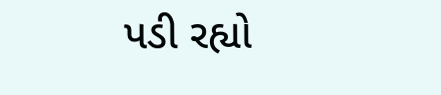પડી રહ્યો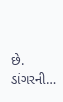છે. ડાંગરની…